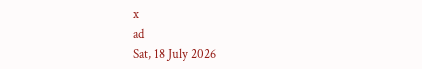x
ad
Sat, 18 July 2026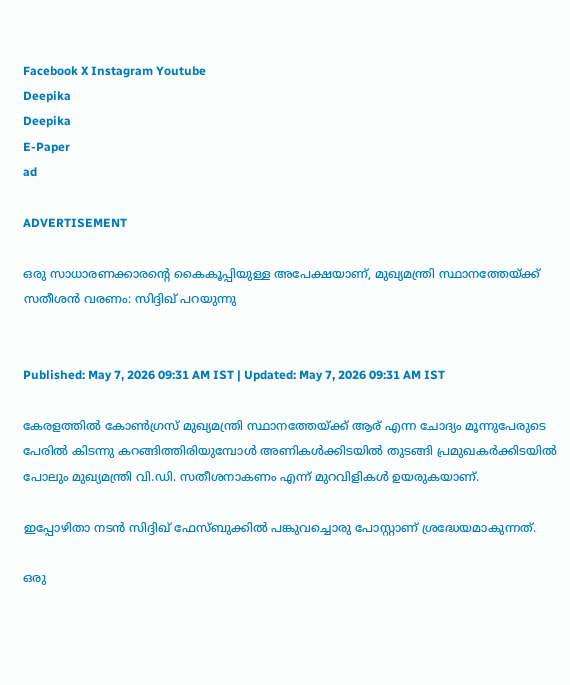Facebook X Instagram Youtube
Deepika
Deepika
E-Paper
ad

ADVERTISEMENT

ഒരു സാധാരണക്കാരന്‍റെ കൈകൂപ്പിയുള്ള അപേക്ഷയാണ്, മുഖ്യമന്ത്രി സ്ഥാനത്തേയ്ക്ക് സതീശൻ വരണം: സിദ്ദിഖ് പറയുന്നു


Published: May 7, 2026 09:31 AM IST | Updated: May 7, 2026 09:31 AM IST

കേരളത്തിൽ കോൺഗ്രസ് മുഖ്യമന്ത്രി സ്ഥാനത്തേയ്ക്ക് ആര് എന്ന ചോദ്യം മൂന്നുപേരുടെ പേരിൽ കിടന്നു കറങ്ങിത്തിരിയുമ്പോൾ അണികൾക്കിടയിൽ തുടങ്ങി പ്രമുഖകർക്കിടയിൽ പോലും മുഖ്യമന്ത്രി വി.ഡി. സതീശനാകണം എന്ന് മുറവിളികൾ ഉയരുകയാണ്.

ഇപ്പോഴിതാ നടൻ സിദ്ദിഖ് ഫേസ്ബുക്കിൽ പങ്കുവച്ചൊരു പോസ്റ്റാണ് ശ്രദ്ധേയമാകുന്നത്.

ഒരു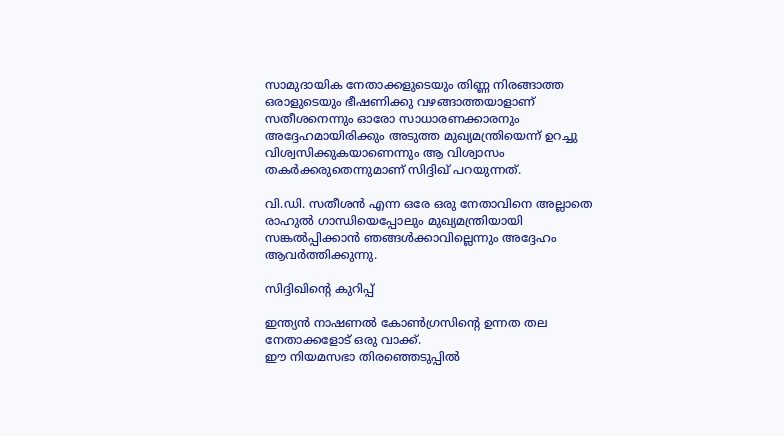സാമുദായിക നേതാക്കളുടെയും തിണ്ണ നിരങ്ങാത്ത ഒരാളുടെയും ഭീഷണിക്കു വഴങ്ങാത്തയാളാണ് സതീശനെന്നും ഓരോ സാധാരണക്കാരനും അദ്ദേഹമായിരിക്കും അടുത്ത മുഖ്യമന്ത്രിയെന്ന് ഉറച്ചു വിശ്വസിക്കുകയാണെന്നും ആ വിശ്വാസം തകർക്കരുതെന്നുമാണ് സിദ്ദിഖ് പറയുന്നത്.

വി.ഡി. സതീശൻ എന്ന ഒരേ ഒരു നേതാവിനെ അല്ലാതെ രാഹുൽ ഗാന്ധിയെപ്പോലും മുഖ്യമന്ത്രിയായി സങ്കൽപ്പിക്കാൻ ഞങ്ങൾക്കാവില്ലെന്നും അദ്ദേഹം ആവർത്തിക്കുന്നു.

സിദ്ദിഖിന്‍റെ കുറിപ്പ്

ഇന്ത്യൻ നാഷണൽ കോൺഗ്രസിന്‍റെ ഉന്നത തല നേതാക്കളോട് ഒരു വാക്ക്.
ഈ നിയമസഭാ തിരഞ്ഞെടുപ്പിൽ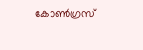കോൺഗ്രസ്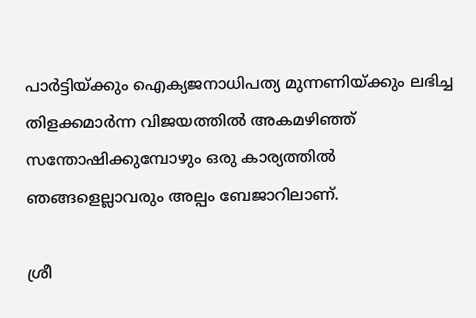പാർട്ടിയ്ക്കും ഐക്യജനാധിപത്യ മുന്നണിയ്ക്കും ലഭിച്ച തിളക്കമാർന്ന വിജയത്തിൽ അകമഴിഞ്ഞ് സന്തോഷിക്കുമ്പോഴും ഒരു കാര്യത്തിൽ ഞങ്ങളെല്ലാവരും അല്പം ബേജാറിലാണ്.

ശ്രീ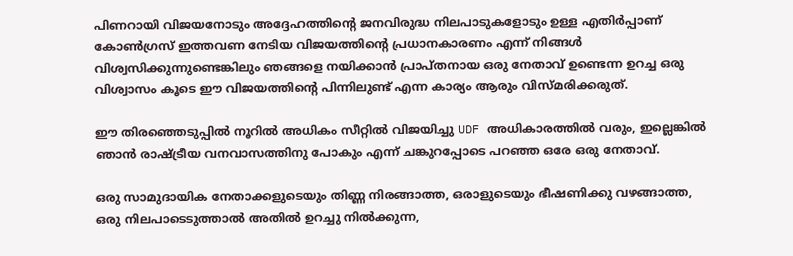പിണറായി വിജയനോടും അദ്ദേഹത്തിന്‍റെ ജനവിരുദ്ധ നിലപാടുകളോടും ഉള്ള എതിർപ്പാണ് കോൺഗ്രസ്‌ ഇത്തവണ നേടിയ വിജയത്തിന്‍റെ പ്രധാനകാരണം എന്ന് നിങ്ങൾ വിശ്വസിക്കുന്നുണ്ടെങ്കിലും ഞങ്ങളെ നയിക്കാൻ പ്രാപ്തനായ ഒരു നേതാവ് ഉണ്ടെന്ന ഉറച്ച ഒരു വിശ്വാസം കൂടെ ഈ വിജയത്തിന്‍റെ പിന്നിലുണ്ട് എന്ന കാര്യം ആരും വിസ്മരിക്കരുത്.

ഈ തിരഞ്ഞെടുപ്പിൽ നൂറിൽ അധികം സീറ്റിൽ വിജയിച്ചു UDF അധികാരത്തിൽ വരും, ഇല്ലെങ്കിൽ ഞാൻ രാഷ്ട്രീയ വനവാസത്തിനു പോകും എന്ന് ചങ്കുറപ്പോടെ പറഞ്ഞ ഒരേ ഒരു നേതാവ്.

ഒരു സാമുദായിക നേതാക്കളുടെയും തിണ്ണ നിരങ്ങാത്ത, ഒരാളുടെയും ഭീഷണിക്കു വഴങ്ങാത്ത, ഒരു നിലപാടെടുത്താൽ അതിൽ ഉറച്ചു നിൽക്കുന്ന,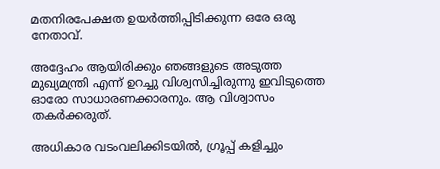മതനിരപേക്ഷത ഉയർത്തിപ്പിടിക്കുന്ന ഒരേ ഒരു നേതാവ്.

അദ്ദേഹം ആയിരിക്കും ഞങ്ങളുടെ അടുത്ത മുഖ്യമന്ത്രി എന്ന് ഉറച്ചു വിശ്വസിച്ചിരുന്നു ഇവിടുത്തെ ഓരോ സാധാരണക്കാരനും. ആ വിശ്വാസം തകർക്കരുത്.

അധികാര വടംവലിക്കിടയിൽ, ഗ്രൂപ്പ്‌ കളിച്ചും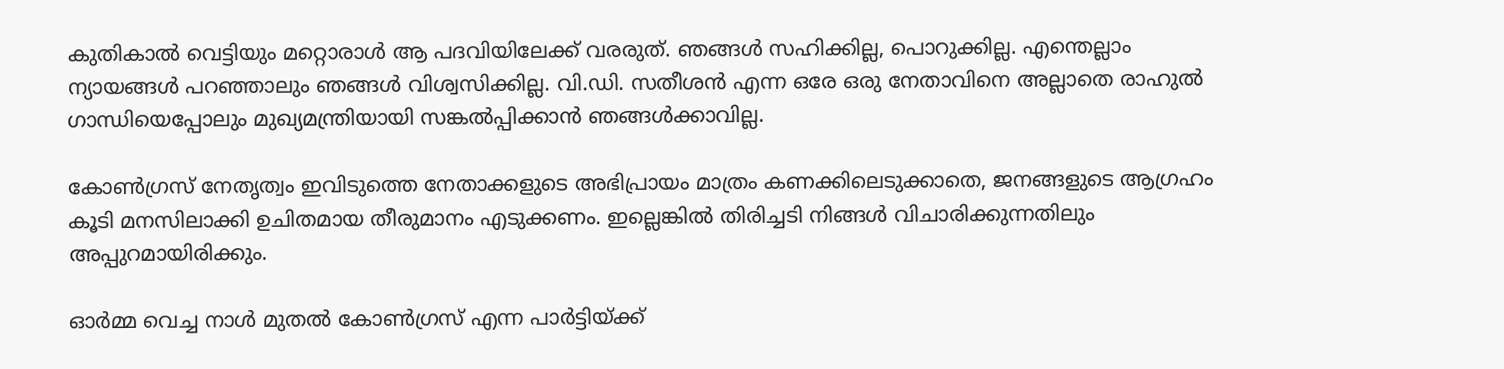കുതികാൽ വെട്ടിയും മറ്റൊരാൾ ആ പദവിയിലേക്ക് വരരുത്. ഞങ്ങൾ സഹിക്കില്ല, പൊറുക്കില്ല. എന്തെല്ലാം ന്യായങ്ങൾ പറഞ്ഞാലും ഞങ്ങൾ വിശ്വസിക്കില്ല. വി.ഡി. സതീശൻ എന്ന ഒരേ ഒരു നേതാവിനെ അല്ലാതെ രാഹുൽ ഗാന്ധിയെപ്പോലും മുഖ്യമന്ത്രിയായി സങ്കൽപ്പിക്കാൻ ഞങ്ങൾക്കാവില്ല.

കോൺഗ്രസ്‌ നേതൃത്വം ഇവിടുത്തെ നേതാക്കളുടെ അഭിപ്രായം മാത്രം കണക്കിലെടുക്കാതെ, ജനങ്ങളുടെ ആഗ്രഹം കൂടി മനസിലാക്കി ഉചിതമായ തീരുമാനം എടുക്കണം. ഇല്ലെങ്കിൽ തിരിച്ചടി നിങ്ങൾ വിചാരിക്കുന്നതിലും അപ്പുറമായിരിക്കും.

ഓർമ്മ വെച്ച നാൾ മുതൽ കോൺഗ്രസ്‌ എന്ന പാർട്ടിയ്ക്ക്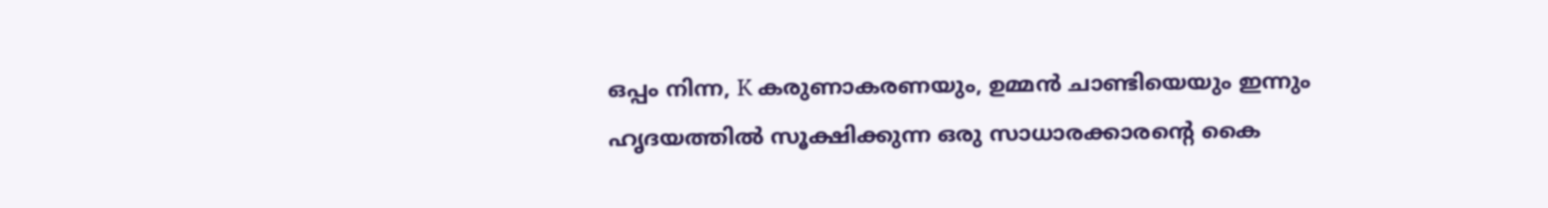ഒപ്പം നിന്ന, K കരുണാകരണയും, ഉമ്മൻ ചാണ്ടിയെയും ഇന്നും ഹൃദയത്തിൽ സൂക്ഷിക്കുന്ന ഒരു സാധാരക്കാരന്‍റെ കൈ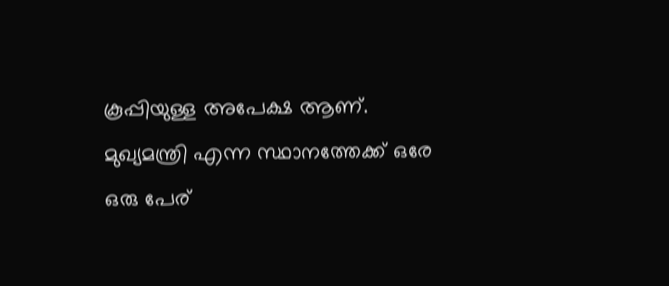കൂപ്പിയുള്ള അപേക്ഷ ആണ്. മുഖ്യമന്ത്രി എന്ന സ്ഥാനത്തേക്ക് ഒരേ ഒരു പേര്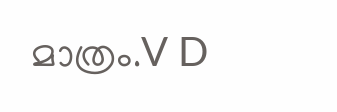മാത്രം.V D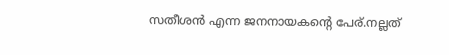സതീശൻ എന്ന ജനനായകന്‍റെ പേര്.നല്ലത്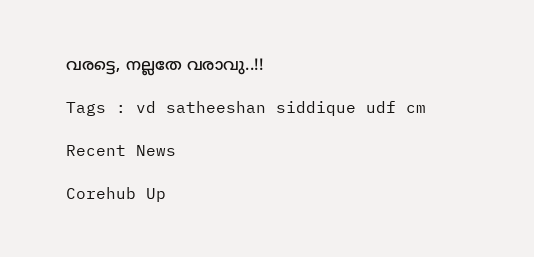വരട്ടെ, നല്ലതേ വരാവു..!!

Tags : vd satheeshan siddique udf cm

Recent News

Corehub Up